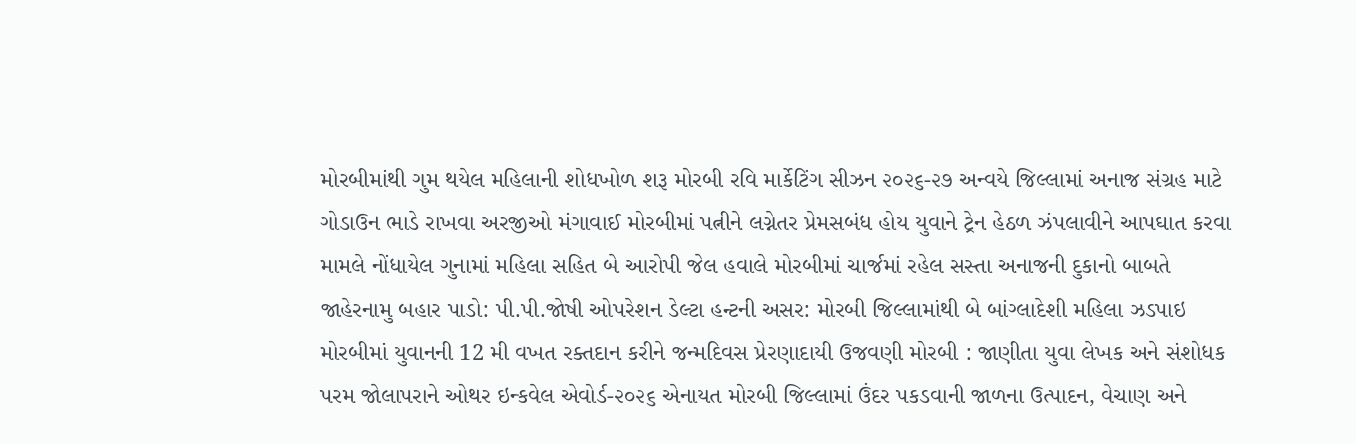મોરબીમાંથી ગુમ થયેલ મહિલાની શોધખોળ શરૂ મોરબી રવિ માર્કેટિંગ સીઝન ૨૦૨૬-૨૭ અન્વયે જિલ્લામાં અનાજ સંગ્રહ માટે ગોડાઉન ભાડે રાખવા અરજીઓ મંગાવાઈ મોરબીમાં પત્નીને લગ્નેતર પ્રેમસબંધ હોય યુવાને ટ્રેન હેઠળ ઝંપલાવીને આપઘાત કરવા મામલે નોંધાયેલ ગુનામાં મહિલા સહિત બે આરોપી જેલ હવાલે મોરબીમાં ચાર્જમાં રહેલ સસ્તા અનાજની દુકાનો બાબતે જાહેરનામુ બહાર પાડો: પી.પી.જોષી ઓપરેશન ડેલ્ટા હન્ટની અસર: મોરબી જિલ્લામાંથી બે બાંગ્લાદેશી મહિલા ઝડપાઇ મોરબીમાં યુવાનની 12 મી વખત રક્તદાન કરીને જન્મદિવસ પ્રેરણાદાયી ઉજવણી મોરબી : જાણીતા યુવા લેખક અને સંશોધક પરમ જોલાપરાને ઓથર ઇન્કવેલ એવોર્ડ-૨૦૨૬ એનાયત મોરબી જિલ્લામાં ઉંદર પકડવાની જાળના ઉત્પાદન, વેચાણ અને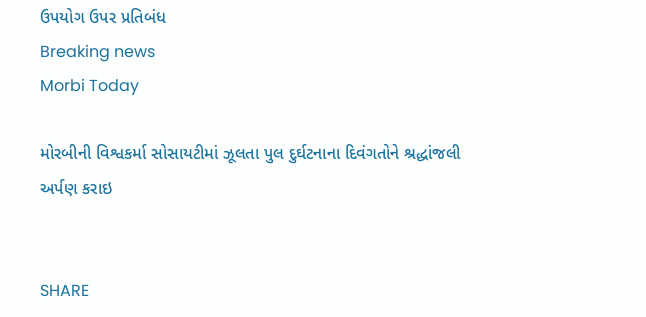ઉપયોગ ઉપર પ્રતિબંધ
Breaking news
Morbi Today

મોરબીની વિશ્વકર્મા સોસાયટીમાં ઝૂલતા પુલ દુર્ઘટનાના દિવંગતોને શ્રદ્ધાંજલી અર્પણ કરાઇ


SHARE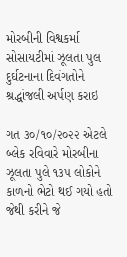મોરબીની વિશ્વકર્મા સોસાયટીમાં ઝૂલતા પુલ દુર્ઘટનાના દિવંગતોને શ્રદ્ધાંજલી અર્પણ કરાઇ

ગત ૩૦/૧૦/૨૦૨૨ એટલે બ્લેક રવિવારે મોરબીના ઝૂલતા પુલે ૧૩૫ લોકોને કાળનો ભેટો થઈ ગયો હતો જેથી કરીને જે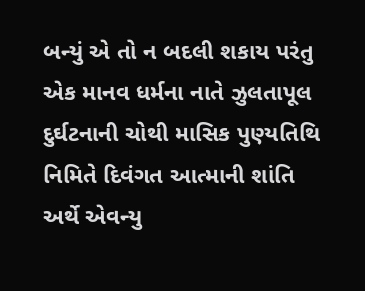બન્યું એ તો ન બદલી શકાય પરંતુ એક માનવ ધર્મના નાતે ઝુલતાપૂલ દુર્ઘટનાની ચોથી માસિક પુણ્યતિથિ નિમિતે દિવંગત આત્માની શાંતિ અર્થે એવન્યુ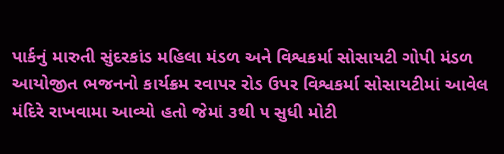પાર્કનું મારુતી સુંદરકાંડ મહિલા મંડળ અને વિશ્વકર્મા સોસાયટી ગોપી મંડળ આયોજીત ભજનનો કાર્યક્રમ રવાપર રોડ ઉપર વિશ્વકર્મા સોસાયટીમાં આવેલ મંદિરે રાખવામા આવ્યો હતો જેમાં ૩થી ૫ સુધી મોટી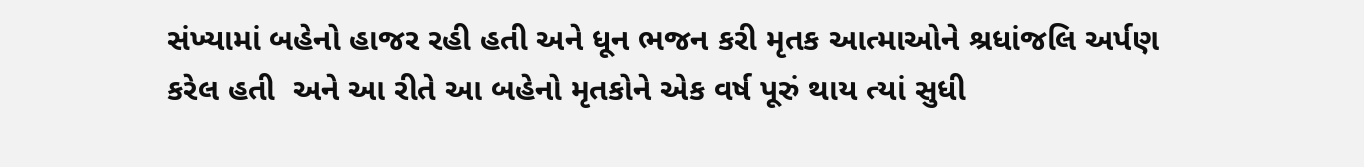સંખ્યામાં બહેનો હાજર રહી હતી અને ધૂન ભજન કરી મૃતક આત્માઓને શ્રધાંજલિ અર્પણ કરેલ હતી  અને આ રીતે આ બહેનો મૃતકોને એક વર્ષ પૂરું થાય ત્યાં સુધી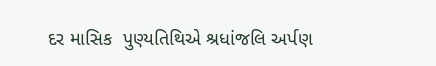દર માસિક  પુણ્યતિથિએ શ્રધાંજલિ અર્પણ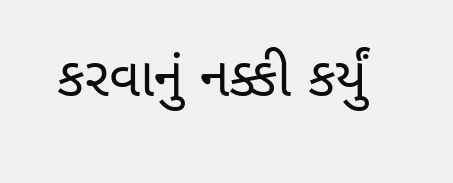કરવાનું નક્કી કર્યું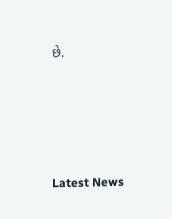છે.






Latest News